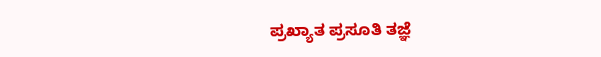ಪ್ರಖ್ಯಾತ ಪ್ರಸೂತಿ ತಜ್ಞೆ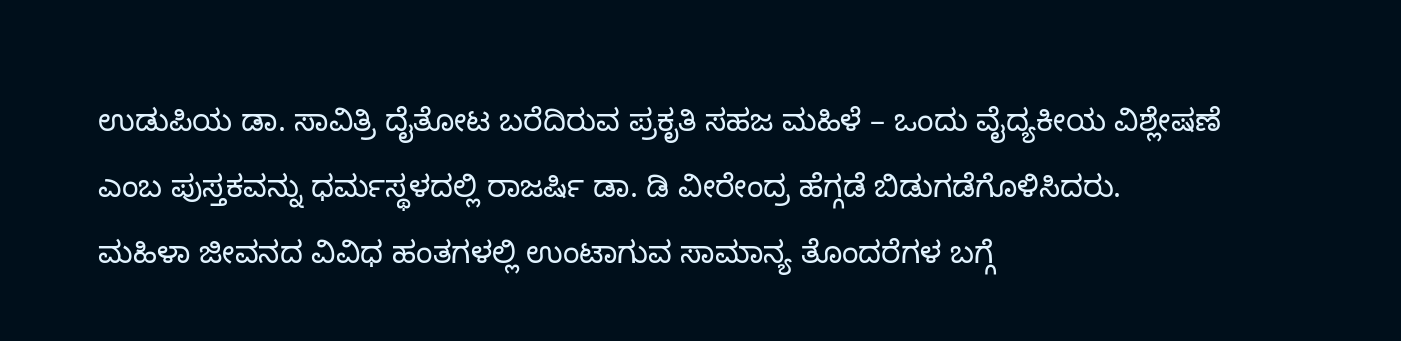ಉಡುಪಿಯ ಡಾ. ಸಾವಿತ್ರಿ ದೈತೋಟ ಬರೆದಿರುವ ಪ್ರಕೃತಿ ಸಹಜ ಮಹಿಳೆ – ಒಂದು ವೈದ್ಯಕೀಯ ವಿಶ್ಲೇಷಣೆ ಎಂಬ ಪುಸ್ತಕವನ್ನು ಧರ್ಮಸ್ಥಳದಲ್ಲಿ ರಾಜರ್ಷಿ ಡಾ. ಡಿ ವೀರೇಂದ್ರ ಹೆಗ್ಗಡೆ ಬಿಡುಗಡೆಗೊಳಿಸಿದರು.
ಮಹಿಳಾ ಜೀವನದ ವಿವಿಧ ಹಂತಗಳಲ್ಲಿ ಉಂಟಾಗುವ ಸಾಮಾನ್ಯ ತೊಂದರೆಗಳ ಬಗ್ಗೆ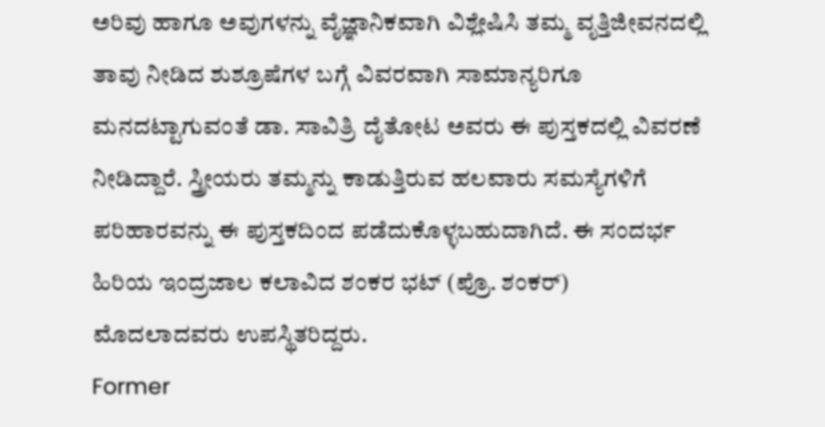ಅರಿವು ಹಾಗೂ ಅವುಗಳನ್ನು ವೈಜ್ಞಾನಿಕವಾಗಿ ವಿಶ್ಲೇಷಿಸಿ ತಮ್ಮ ವೃತ್ತಿಜೀವನದಲ್ಲಿ ತಾವು ನೀಡಿದ ಶುಶ್ರೂಷೆಗಳ ಬಗ್ಗೆ ವಿವರವಾಗಿ ಸಾಮಾನ್ಯರಿಗೂ ಮನದಟ್ಟಾಗುವಂತೆ ಡಾ. ಸಾವಿತ್ರಿ ದೈತೋಟ ಅವರು ಈ ಪುಸ್ತಕದಲ್ಲಿ ವಿವರಣೆ ನೀಡಿದ್ದಾರೆ. ಸ್ತ್ರೀಯರು ತಮ್ಮನ್ನು ಕಾಡುತ್ತಿರುವ ಹಲವಾರು ಸಮಸ್ಯೆಗಳಿಗೆ ಪರಿಹಾರವನ್ನು ಈ ಪುಸ್ತಕದಿಂದ ಪಡೆದುಕೊಳ್ಳಬಹುದಾಗಿದೆ. ಈ ಸಂದರ್ಭ ಹಿರಿಯ ಇಂದ್ರಜಾಲ ಕಲಾವಿದ ಶಂಕರ ಭಟ್ (ಪ್ರೊ. ಶಂಕರ್) ಮೊದಲಾದವರು ಉಪಸ್ಥಿತರಿದ್ದರು.
Former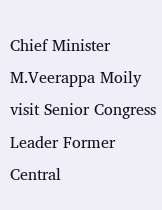Chief Minister M.Veerappa Moily visit Senior Congress Leader Former Central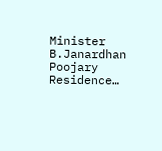Minister B.Janardhan Poojary Residence…